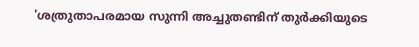'ശത്രുതാപരമായ സുന്നി അച്ചുതണ്ടിന് തുര്‍ക്കിയുടെ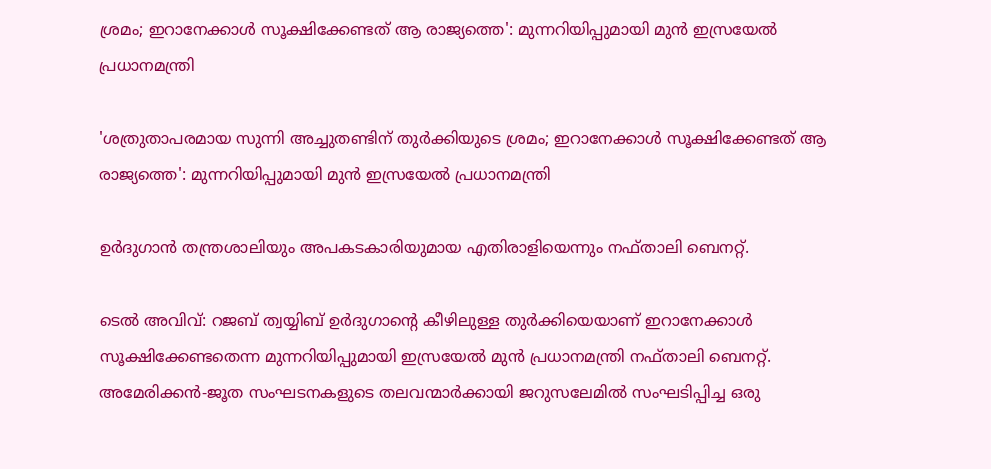ശ്രമം; ഇറാനേക്കാള്‍ സൂക്ഷിക്കേണ്ടത് ആ രാജ്യത്തെ': മുന്നറിയിപ്പുമായി മുന്‍ ഇസ്രയേല്‍ പ്രധാനമന്ത്രി

'ശത്രുതാപരമായ സുന്നി അച്ചുതണ്ടിന് തുര്‍ക്കിയുടെ ശ്രമം; ഇറാനേക്കാള്‍ സൂക്ഷിക്കേണ്ടത് ആ രാജ്യത്തെ': മുന്നറിയിപ്പുമായി മുന്‍ ഇസ്രയേല്‍ പ്രധാനമന്ത്രി

ഉര്‍ദുഗാന്‍ തന്ത്രശാലിയും അപകടകാരിയുമായ എതിരാളിയെന്നും നഫ്താലി ബെനറ്റ്.

ടെല്‍ അവിവ്: റജബ് ത്വയ്യിബ് ഉര്‍ദുഗാന്റെ കീഴിലുള്ള തുര്‍ക്കിയെയാണ് ഇറാനേക്കാള്‍ സൂക്ഷിക്കേണ്ടതെന്ന മുന്നറിയിപ്പുമായി ഇസ്രയേല്‍ മുന്‍ പ്രധാനമന്ത്രി നഫ്താലി ബെനറ്റ്. അമേരിക്കന്‍-ജൂത സംഘടനകളുടെ തലവന്മാര്‍ക്കായി ജറുസലേമില്‍ സംഘടിപ്പിച്ച ഒരു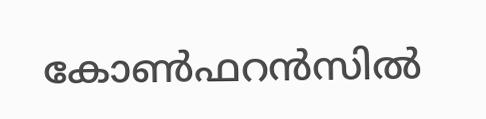കോണ്‍ഫറന്‍സില്‍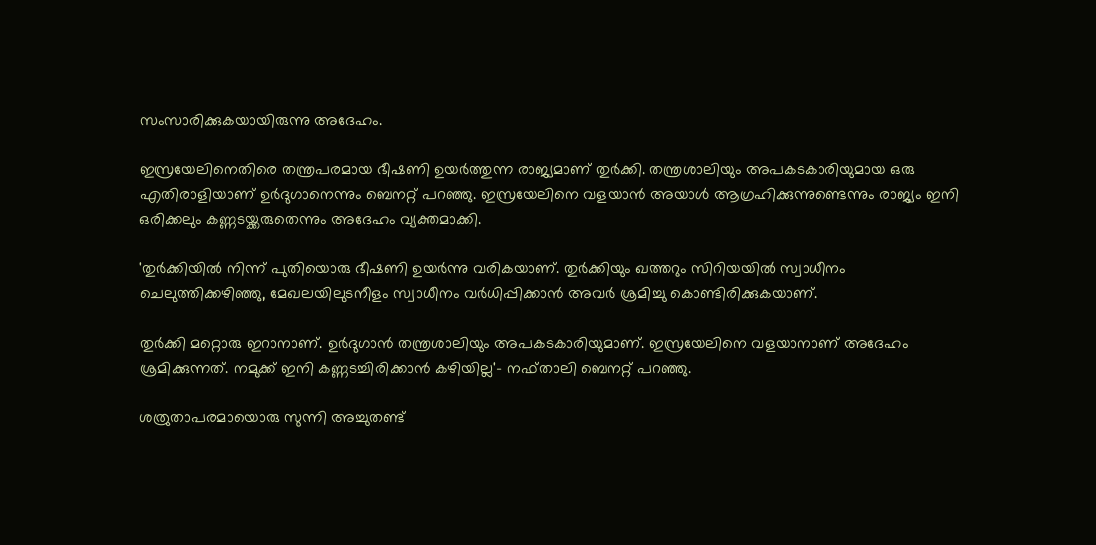സംസാരിക്കുകയായിരുന്നു അദേഹം.

ഇസ്രയേലിനെതിരെ തന്ത്രപരമായ ഭീഷണി ഉയര്‍ത്തുന്ന രാജ്യമാണ് തുര്‍ക്കി. തന്ത്രശാലിയും അപകടകാരിയുമായ ഒരു എതിരാളിയാണ് ഉര്‍ദുഗാനെന്നും ബെനറ്റ് പറഞ്ഞു. ഇസ്രയേലിനെ വളയാന്‍ അയാള്‍ ആഗ്രഹിക്കുന്നുണ്ടെന്നും രാജ്യം ഇനി ഒരിക്കലും കണ്ണടയ്ക്കരുതെന്നും അദേഹം വ്യക്തമാക്കി.

'തുര്‍ക്കിയില്‍ നിന്ന് പുതിയൊരു ഭീഷണി ഉയര്‍ന്നു വരികയാണ്. തുര്‍ക്കിയും ഖത്തറും സിറിയയില്‍ സ്വാധീനം ചെലുത്തിക്കഴിഞ്ഞു, മേഖലയിലുടനീളം സ്വാധീനം വര്‍ധിപ്പിക്കാന്‍ അവര്‍ ശ്രമിച്ചു കൊണ്ടിരിക്കുകയാണ്.

തുര്‍ക്കി മറ്റൊരു ഇറാനാണ്. ഉര്‍ദുഗാന്‍ തന്ത്രശാലിയും അപകടകാരിയുമാണ്. ഇസ്രയേലിനെ വളയാനാണ് അദേഹം ശ്രമിക്കുന്നത്. നമുക്ക് ഇനി കണ്ണടച്ചിരിക്കാന്‍ കഴിയില്ല'- നഫ്താലി ബെനറ്റ് പറഞ്ഞു.

ശത്രുതാപരമായൊരു സുന്നി അച്ചുതണ്ട്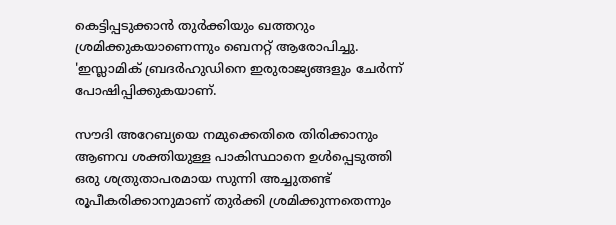കെട്ടിപ്പടുക്കാന്‍ തുര്‍ക്കിയും ഖത്തറും ശ്രമിക്കുകയാണെന്നും ബെനറ്റ് ആരോപിച്ചു. 'ഇസ്ലാമിക് ബ്രദര്‍ഹുഡിനെ ഇരുരാജ്യങ്ങളും ചേര്‍ന്ന് പോഷിപ്പിക്കുകയാണ്.

സൗദി അറേബ്യയെ നമുക്കെതിരെ തിരിക്കാനും ആണവ ശക്തിയുള്ള പാകിസ്ഥാനെ ഉള്‍പ്പെടുത്തി ഒരു ശത്രുതാപരമായ സുന്നി അച്ചുതണ്ട് രൂപീകരിക്കാനുമാണ് തുര്‍ക്കി ശ്രമിക്കുന്നതെന്നും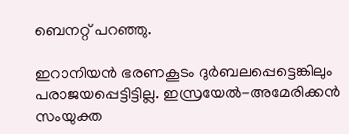ബെനറ്റ് പറഞ്ഞു.

ഇറാനിയന്‍ ഭരണകൂടം ദുര്‍ബലപ്പെട്ടെങ്കിലും പരാജയപ്പെട്ടിട്ടില്ല. ഇസ്രയേല്‍-അമേരിക്കന്‍ സംയുക്ത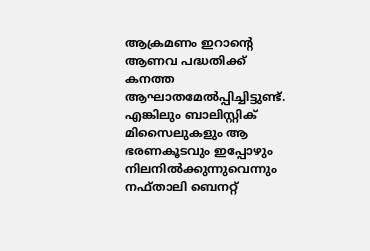ആക്രമണം ഇറാന്റെ ആണവ പദ്ധതിക്ക് കനത്ത ആഘാതമേല്‍പ്പിച്ചിട്ടുണ്ട്. എങ്കിലും ബാലിസ്റ്റിക് മിസൈലുകളും ആ ഭരണകൂടവും ഇപ്പോഴും നിലനില്‍ക്കുന്നുവെന്നും നഫ്താലി ബെനറ്റ്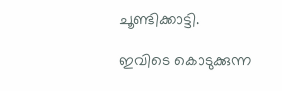ചൂണ്ടിക്കാട്ടി.

ഇവിടെ കൊടുക്കുന്ന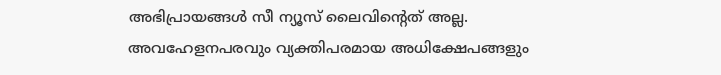അഭിപ്രായങ്ങള്‍ സീ ന്യൂസ് ലൈവിന്റെത് അല്ല. അവഹേളനപരവും വ്യക്തിപരമായ അധിക്ഷേപങ്ങളും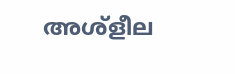അശ്‌ളീല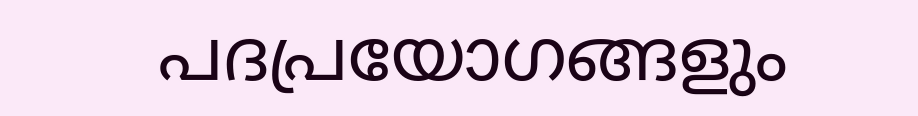പദപ്രയോഗങ്ങളും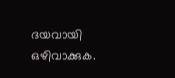ദയവായി ഒഴിവാക്കുക.